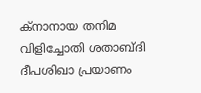ക്‌നാനായ തനിമ വിളിച്ചോതി ശതാബ്‌ദി ദീപശിഖാ പ്രയാണം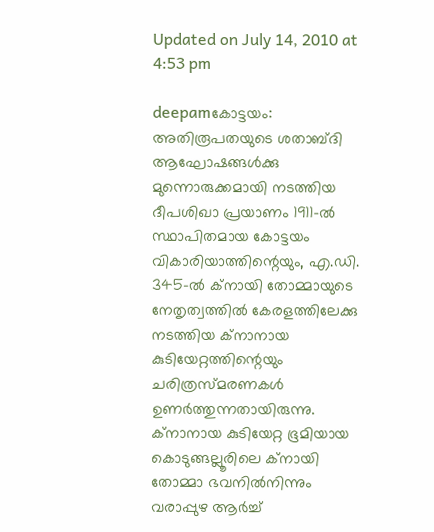Updated on July 14, 2010 at 4:53 pm

deepamകോട്ടയം: അതിരൂപതയുടെ ശതാബ്‌ദി ആഘോഷങ്ങള്‍ക്കു മുന്നൊരുക്കമായി നടത്തിയ ദീപശിഖാ പ്രയാണം 1911-ല്‍ സ്ഥാപിതമായ കോട്ടയം വികാരിയാത്തിന്റെയും, എ.ഡി. 345-ല്‍ ക്‌നായി തോമ്മായുടെ നേതൃത്വത്തില്‍ കേരളത്തിലേക്കു നടത്തിയ ക്‌നാനായ കുടിയേറ്റത്തിന്റെയും ചരിത്രസ്‌മരണകള്‍ ഉണര്‍ത്തുന്നതായിരുന്നു. ക്‌നാനായ കുടിയേറ്റ ഭൂമിയായ കൊടുങ്ങല്ലൂരിലെ ക്‌നായി തോമ്മാ ഭവനില്‍നിന്നും വരാപ്പുഴ ആര്‍ച്ച്‌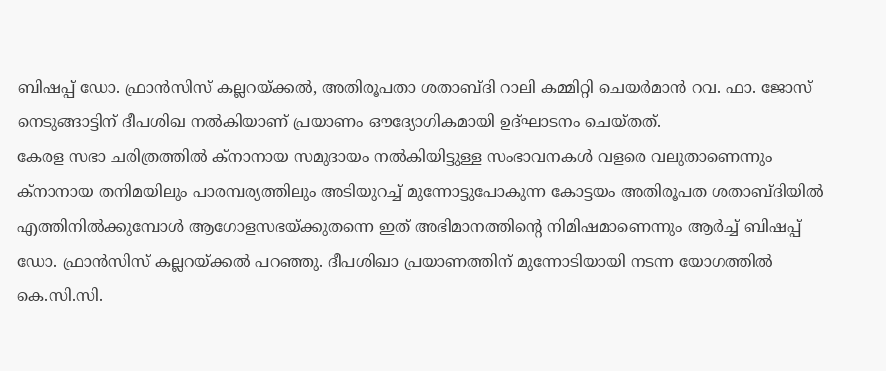ബിഷപ്പ്‌ ഡോ. ഫ്രാന്‍സിസ്‌ കല്ലറയ്‌ക്കല്‍, അതിരൂപതാ ശതാബ്‌ദി റാലി കമ്മിറ്റി ചെയര്‍മാന്‍ റവ. ഫാ. ജോസ്‌ നെടുങ്ങാട്ടിന്‌ ദീപശിഖ നല്‍കിയാണ്‌ പ്രയാണം ഔദ്യോഗികമായി ഉദ്‌ഘാടനം ചെയ്‌തത്‌.
കേരള സഭാ ചരിത്രത്തില്‍ ക്‌നാനായ സമുദായം നല്‍കിയിട്ടുള്ള സംഭാവനകള്‍ വളരെ വലുതാണെന്നും ക്‌നാനായ തനിമയിലും പാരമ്പര്യത്തിലും അടിയുറച്ച്‌ മുന്നോട്ടുപോകുന്ന കോട്ടയം അതിരൂപത ശതാബ്‌ദിയില്‍ എത്തിനില്‍ക്കുമ്പോള്‍ ആഗോളസഭയ്‌ക്കുതന്നെ ഇത്‌ അഭിമാനത്തിന്റെ നിമിഷമാണെന്നും ആര്‍ച്ച്‌ ബിഷപ്പ്‌ ഡോ. ഫ്രാന്‍സിസ്‌ കല്ലറയ്‌ക്കല്‍ പറഞ്ഞു. ദീപശിഖാ പ്രയാണത്തിന്‌ മുന്നോടിയായി നടന്ന യോഗത്തില്‍ കെ.സി.സി.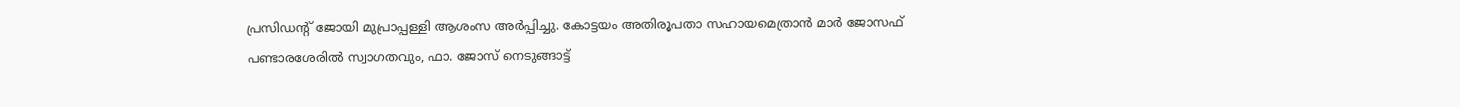പ്രസിഡന്റ്‌ ജോയി മുപ്രാപ്പള്ളി ആശംസ അര്‍പ്പിച്ചു. കോട്ടയം അതിരൂപതാ സഹായമെത്രാന്‍ മാര്‍ ജോസഫ്‌ പണ്ടാരശേരില്‍ സ്വാഗതവും, ഫാ. ജോസ്‌ നെടുങ്ങാട്ട്‌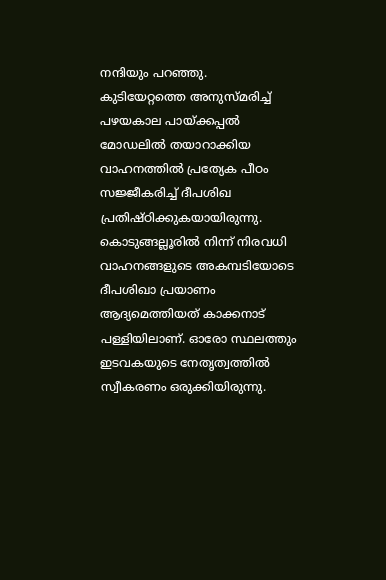നന്ദിയും പറഞ്ഞു.
കുടിയേറ്റത്തെ അനുസ്‌മരിച്ച്‌ പഴയകാല പായ്‌ക്കപ്പല്‍ മോഡലില്‍ തയാറാക്കിയ വാഹനത്തില്‍ പ്രത്യേക പീഠം സജ്ജീകരിച്ച്‌ ദീപശിഖ പ്രതിഷ്‌ഠിക്കുകയായിരുന്നു. കൊടുങ്ങല്ലൂരില്‍ നിന്ന്‌ നിരവധി വാഹനങ്ങളുടെ അകമ്പടിയോടെ ദീപശിഖാ പ്രയാണം ആദ്യമെത്തിയത്‌ കാക്കനാട്‌ പള്ളിയിലാണ്‌. ഓരോ സ്ഥലത്തും ഇടവകയുടെ നേതൃത്വത്തില്‍ സ്വീകരണം ഒരുക്കിയിരുന്നു.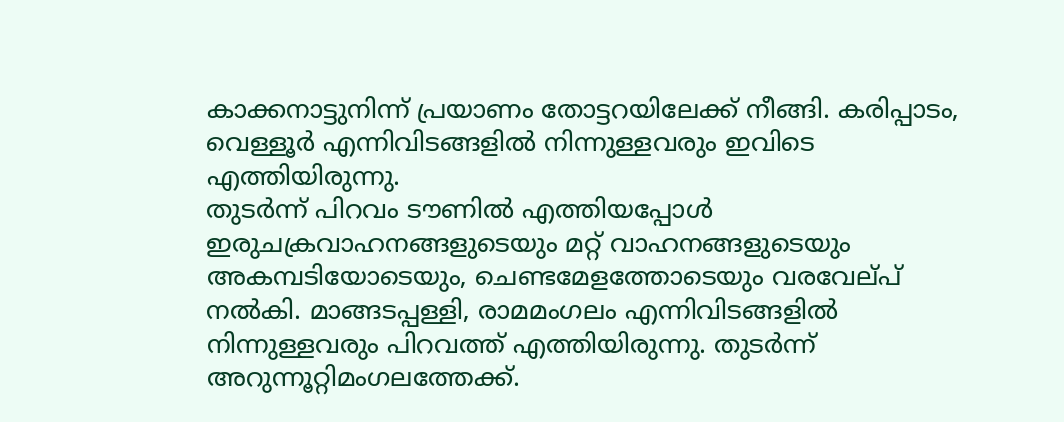കാക്കനാട്ടുനിന്ന്‌ പ്രയാണം തോട്ടറയിലേക്ക്‌ നീങ്ങി. കരിപ്പാടം, വെള്ളൂര്‍ എന്നിവിടങ്ങളില്‍ നിന്നുള്ളവരും ഇവിടെ എത്തിയിരുന്നു.
തുടര്‍ന്ന്‌ പിറവം ടൗണില്‍ എത്തിയപ്പോള്‍ ഇരുചക്രവാഹനങ്ങളുടെയും മറ്റ്‌ വാഹനങ്ങളുടെയും അകമ്പടിയോടെയും, ചെണ്ടമേളത്തോടെയും വരവേല്‌പ്‌ നല്‍കി. മാങ്ങടപ്പള്ളി, രാമമംഗലം എന്നിവിടങ്ങളില്‍ നിന്നുള്ളവരും പിറവത്ത്‌ എത്തിയിരുന്നു. തുടര്‍ന്ന്‌ അറുന്നൂറ്റിമംഗലത്തേക്ക്‌.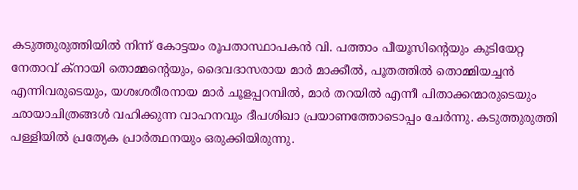കടുത്തുരുത്തിയില്‍ നിന്ന്‌ കോട്ടയം രൂപതാസ്ഥാപകന്‍ വി. പത്താം പീയൂസിന്റെയും കുടിയേറ്റ നേതാവ്‌ ക്‌നായി തൊമ്മന്റെയും, ദൈവദാസരായ മാര്‍ മാക്കീല്‍, പൂതത്തില്‍ തൊമ്മിയച്ചന്‍ എന്നിവരുടെയും, യശഃശരീരനായ മാര്‍ ചൂളപ്പറമ്പില്‍, മാര്‍ തറയില്‍ എന്നീ പിതാക്കന്മാരുടെയും ഛായാചിത്രങ്ങള്‍ വഹിക്കുന്ന വാഹനവും ദീപശിഖാ പ്രയാണത്തോടൊപ്പം ചേര്‍ന്നു. കടുത്തുരുത്തി പള്ളിയില്‍ പ്രത്യേക പ്രാര്‍ത്ഥനയും ഒരുക്കിയിരുന്നു.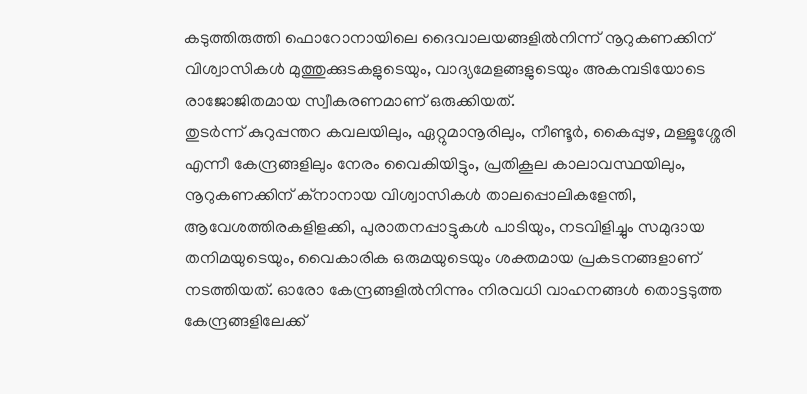കടുത്തിരുത്തി ഫൊറോനായിലെ ദൈവാലയങ്ങളില്‍നിന്ന്‌ നൂറുകണക്കിന്‌ വിശ്വാസികള്‍ മുത്തുക്കുടകളുടെയും, വാദ്യമേളങ്ങളുടെയും അകമ്പടിയോടെ രാജോജിതമായ സ്വീകരണമാണ്‌ ഒരുക്കിയത്‌.
തുടര്‍ന്ന്‌ കുറുപ്പന്തറ കവലയിലും, ഏറ്റുമാനൂരിലും, നീണ്ടൂര്‍, കൈപ്പുഴ, മള്ളൂശ്ശേരി എന്നീ കേന്ദ്രങ്ങളിലും നേരം വൈകിയിട്ടും, പ്രതികൂല കാലാവസ്ഥയിലും, നൂറുകണക്കിന്‌ ക്‌നാനായ വിശ്വാസികള്‍ താലപ്പൊലികളേന്തി, ആവേശത്തിരകളിളക്കി, പുരാതനപ്പാട്ടുകള്‍ പാടിയും, നടവിളിച്ചും സമുദായ തനിമയുടെയും, വൈകാരിക ഒരുമയുടെയും ശക്തമായ പ്രകടനങ്ങളാണ്‌ നടത്തിയത്‌. ഓരോ കേന്ദ്രങ്ങളില്‍നിന്നും നിരവധി വാഹനങ്ങള്‍ തൊട്ടടുത്ത കേന്ദ്രങ്ങളിലേക്ക്‌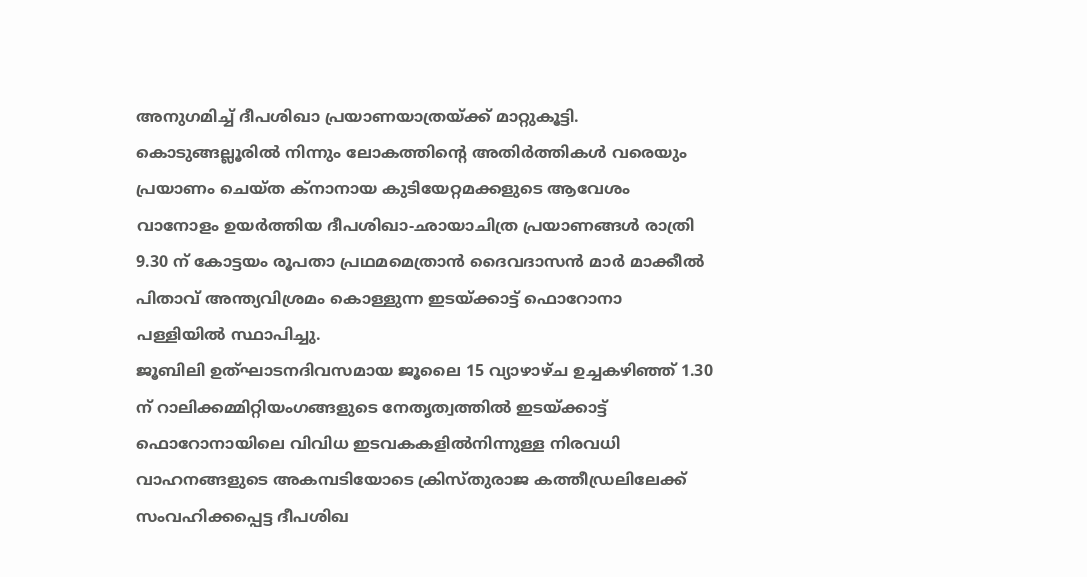അനുഗമിച്ച്‌ ദീപശിഖാ പ്രയാണയാത്രയ്‌ക്ക്‌ മാറ്റുകൂട്ടി. കൊടുങ്ങല്ലൂരില്‍ നിന്നും ലോകത്തിന്റെ അതിര്‍ത്തികള്‍ വരെയും പ്രയാണം ചെയ്‌ത ക്‌നാനായ കുടിയേറ്റമക്കളുടെ ആവേശം വാനോളം ഉയര്‍ത്തിയ ദീപശിഖാ-ഛായാചിത്ര പ്രയാണങ്ങള്‍ രാത്രി 9.30 ന്‌ കോട്ടയം രൂപതാ പ്രഥമമെത്രാന്‍ ദൈവദാസന്‍ മാര്‍ മാക്കീല്‍ പിതാവ്‌ അന്ത്യവിശ്രമം കൊള്ളുന്ന ഇടയ്‌ക്കാട്ട്‌ ഫൊറോനാ പള്ളിയില്‍ സ്ഥാപിച്ചു.
ജൂബിലി ഉത്‌ഘാടനദിവസമായ ജൂലൈ 15 വ്യാഴാഴ്‌ച ഉച്ചകഴിഞ്ഞ്‌ 1.30 ന്‌ റാലിക്കമ്മിറ്റിയംഗങ്ങളുടെ നേതൃത്വത്തില്‍ ഇടയ്‌ക്കാട്ട്‌ ഫൊറോനായിലെ വിവിധ ഇടവകകളില്‍നിന്നുള്ള നിരവധി വാഹനങ്ങളുടെ അകമ്പടിയോടെ ക്രിസ്‌തുരാജ കത്തീഡ്രലിലേക്ക്‌ സംവഹിക്കപ്പെട്ട ദീപശിഖ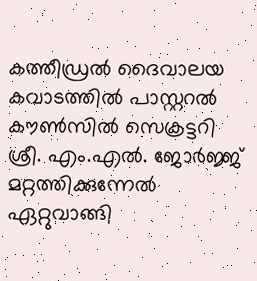കത്തീഡ്രല്‍ ദൈവാലയ കവാടത്തില്‍ പാസ്റ്ററല്‍ കൗണ്‍സില്‍ സെക്രട്ടറി ശ്രീ. എം.എല്‍. ജോര്‍ജ്ജ്‌ മറ്റത്തിക്കുന്നേല്‍ ഏറ്റുവാങ്ങി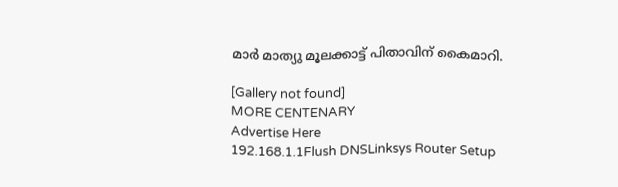മാര്‍ മാത്യു മൂലക്കാട്ട്‌ പിതാവിന്‌ കൈമാറി.

[Gallery not found]
MORE CENTENARY
Advertise Here
192.168.1.1Flush DNSLinksys Router Setup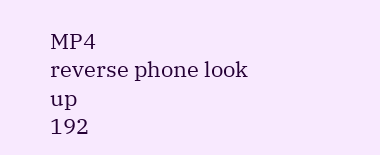MP4
reverse phone look up
192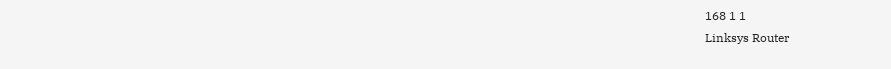168 1 1
Linksys Router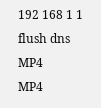192 168 1 1
flush dns
MP4
MP4